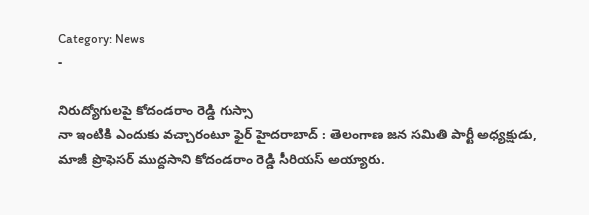Category: News
-

నిరుద్యోగులపై కోదండరాం రెడ్డి గుస్సా
నా ఇంటికి ఎందుకు వచ్చారంటూ ఫైర్ హైదరాబాద్ : తెలంగాణ జన సమితి పార్టీ అధ్యక్షుడు, మాజీ ప్రొఫెసర్ ముద్దసాని కోదండరాం రెడ్డి సీరియస్ అయ్యారు.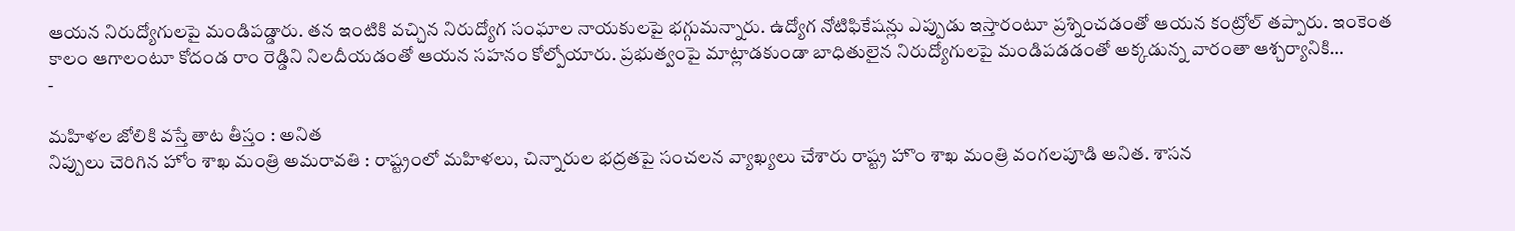ఆయన నిరుద్యోగులపై మండిపడ్డారు. తన ఇంటికి వచ్చిన నిరుద్యోగ సంఘాల నాయకులపై భగ్గుమన్నారు. ఉద్యోగ నోటిఫికేషన్లు ఎప్పుడు ఇస్తారంటూ ప్రశ్నించడంతో ఆయన కంట్రోల్ తప్పారు. ఇంకెంత కాలం ఆగాలంటూ కోదండ రాం రెడ్డిని నిలదీయడంతో ఆయన సహనం కోల్పోయారు. ప్రభుత్వంపై మాట్లాడకుండా బాధితులైన నిరుద్యోగులపై మండిపడడంతో అక్కడున్న వారంతా ఆశ్చర్యానికి…
-

మహిళల జోలికి వస్తే తాట తీస్తం : అనిత
నిప్పులు చెరిగిన హోం శాఖ మంత్రి అమరావతి : రాష్ట్రంలో మహిళలు, చిన్నారుల భద్రతపై సంచలన వ్యాఖ్యలు చేశారు రాష్ట్ర హొం శాఖ మంత్రి వంగలపూడి అనిత. శాసన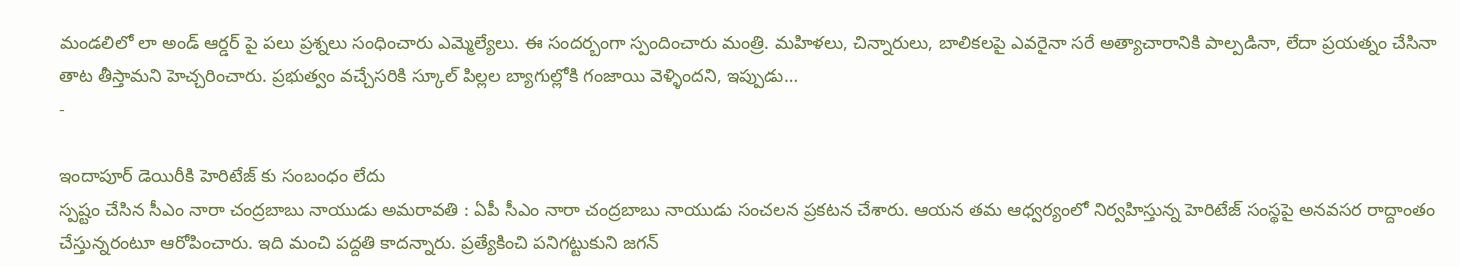మండలిలో లా అండ్ ఆర్డర్ పై పలు ప్రశ్నలు సంధించారు ఎమ్మెల్యేలు. ఈ సందర్బంగా స్పందించారు మంత్రి. మహిళలు, చిన్నారులు, బాలికలపై ఎవరైనా సరే అత్యాచారానికి పాల్పడినా, లేదా ప్రయత్నం చేసినా తాట తీస్తామని హెచ్చరించారు. ప్రభుత్వం వచ్చేసరికి స్కూల్ పిల్లల బ్యాగుల్లోకి గంజాయి వెళ్ళిందని, ఇప్పుడు…
-

ఇందాపూర్ డెయిరీకి హెరిటేజ్ కు సంబంధం లేదు
స్పష్టం చేసిన సీఎం నారా చంద్రబాబు నాయుడు అమరావతి : ఏపీ సీఎం నారా చంద్రబాబు నాయుడు సంచలన ప్రకటన చేశారు. ఆయన తమ ఆధ్వర్యంలో నిర్వహిస్తున్న హెరిటేజ్ సంస్థపై అనవసర రాద్దాంతం చేస్తున్నరంటూ ఆరోపించారు. ఇది మంచి పద్దతి కాదన్నారు. ప్రత్యేకించి పనిగట్టుకుని జగన్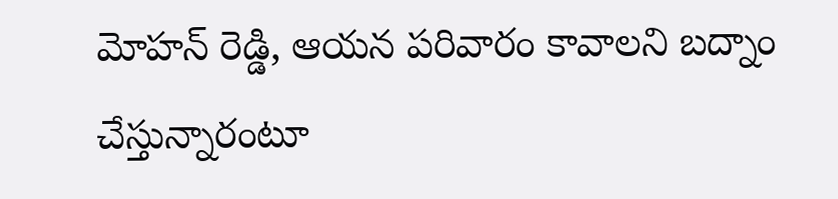మోహన్ రెడ్డి, ఆయన పరివారం కావాలని బద్నాం చేస్తున్నారంటూ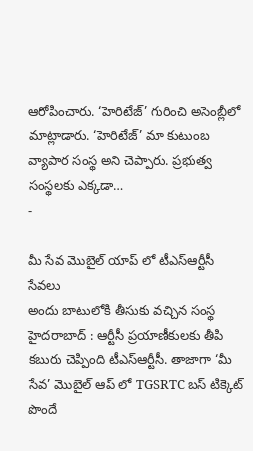ఆరోపించారు. ‘హెరిటేజ్’ గురించి అసెంబ్లీలో మాట్లాడారు. ‘హెరిటేజ్’ మా కుటుంబ వ్యాపార సంస్థ అని చెప్పారు. ప్రభుత్వ సంస్థలకు ఎక్కడా…
-

మీ సేవ మొబైల్ యాప్ లో టీఎస్ఆర్టీసీ సేవలు
అందు బాటులోకి తీసుకు వచ్చిన సంస్థ హైదరాబాద్ : ఆర్టీసీ ప్రయాణీకులకు తీపి కబురు చెప్పింది టీఎస్ఆర్టీసీ. తాజాగా ‘మీ సేవ’ మొబైల్ ఆప్ లో TGSRTC బస్ టిక్కెట్ పొందే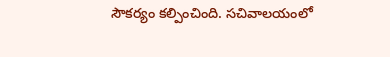సౌకర్యం కల్పించింది. సచివాలయంలో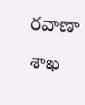రవాణా శాఖ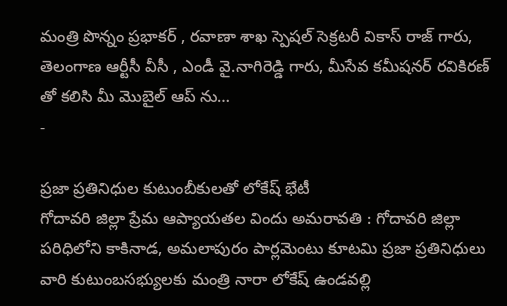మంత్రి పొన్నం ప్రభాకర్ , రవాణా శాఖ స్పెషల్ సెక్రటరీ వికాస్ రాజ్ గారు, తెలంగాణ ఆర్టీసీ వీసీ , ఎండీ వై.నాగిరెడ్డి గారు, మీసేవ కమీషనర్ రవికిరణ్ తో కలిసి మీ మొబైల్ ఆప్ ను…
-

ప్రజా ప్రతినిధుల కుటుంబీకులతో లోకేష్ భేటీ
గోదావరి జిల్లా ప్రేమ ఆప్యాయతల విందు అమరావతి : గోదావరి జిల్లా పరిధిలోని కాకినాడ, అమలాపురం పార్లమెంటు కూటమి ప్రజా ప్రతినిధులు వారి కుటుంబసభ్యులకు మంత్రి నారా లోకేష్ ఉండవల్లి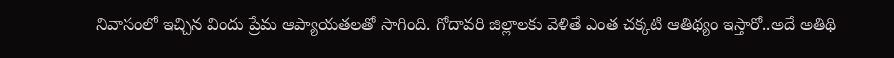నివాసంలో ఇచ్చిన విందు ప్రేమ ఆప్యాయతలతో సాగింది. గోదావరి జిల్లాలకు వెళితే ఎంత చక్కటి ఆతిథ్యం ఇస్తారో..అదే అతిథి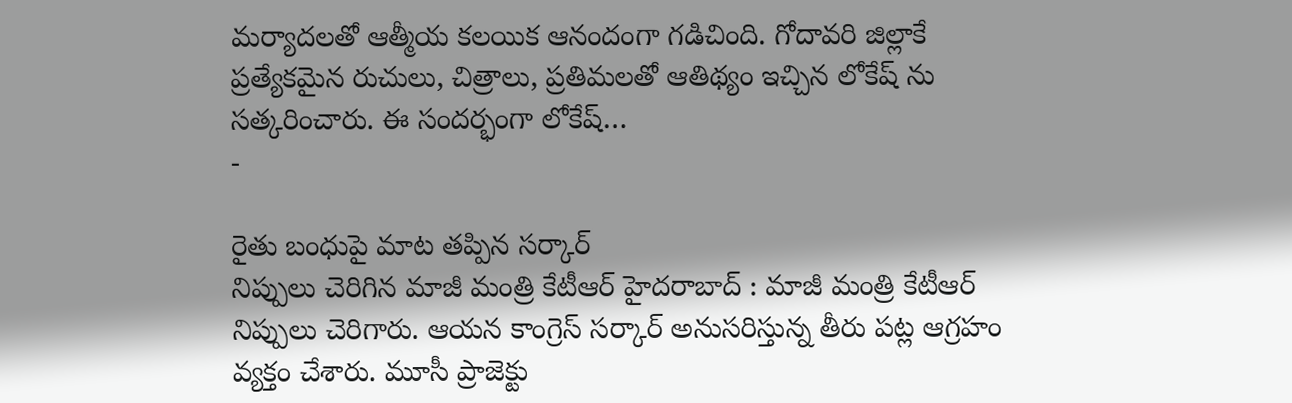మర్యాదలతో ఆత్మీయ కలయిక ఆనందంగా గడిచింది. గోదావరి జిల్లాకే ప్రత్యేకమైన రుచులు, చిత్రాలు, ప్రతిమలతో ఆతిథ్యం ఇచ్చిన లోకేష్ ను సత్కరించారు. ఈ సందర్భంగా లోకేష్…
-

రైతు బంధుపై మాట తప్పిన సర్కార్
నిప్పులు చెరిగిన మాజీ మంత్రి కేటీఆర్ హైదరాబాద్ : మాజీ మంత్రి కేటీఆర్ నిప్పులు చెరిగారు. ఆయన కాంగ్రెస్ సర్కార్ అనుసరిస్తున్న తీరు పట్ల ఆగ్రహం వ్యక్తం చేశారు. మూసీ ప్రాజెక్టు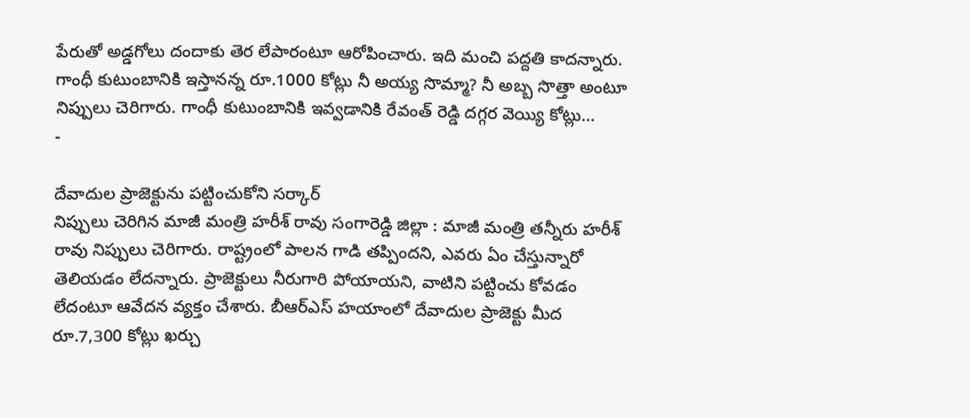పేరుతో అడ్డగోలు దందాకు తెర లేపారంటూ ఆరోపించారు. ఇది మంచి పద్దతి కాదన్నారు. గాంధీ కుటుంబానికి ఇస్తానన్న రూ.1000 కోట్లు నీ అయ్య సొమ్మా? నీ అబ్బ సొత్తా అంటూ నిప్పులు చెరిగారు. గాంధీ కుటుంబానికి ఇవ్వడానికి రేవంత్ రెడ్డి దగ్గర వెయ్యి కోట్లు…
-

దేవాదుల ప్రాజెక్టును పట్టించుకోని సర్కార్
నిప్పులు చెరిగిన మాజీ మంత్రి హరీశ్ రావు సంగారెడ్డి జిల్లా : మాజీ మంత్రి తన్నీరు హరీశ్ రావు నిప్పులు చెరిగారు. రాష్ట్రంలో పాలన గాడి తప్పిందని, ఎవరు ఏం చేస్తున్నారో తెలియడం లేదన్నారు. ప్రాజెక్టులు నీరుగారి పోయాయని, వాటిని పట్టించు కోవడం లేదంటూ ఆవేదన వ్యక్తం చేశారు. బీఆర్ఎస్ హయాంలో దేవాదుల ప్రాజెక్టు మీద రూ.7,300 కోట్లు ఖర్చు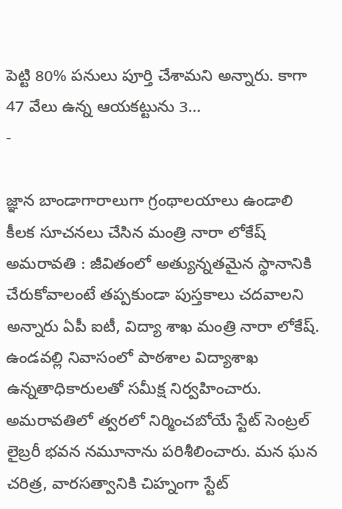పెట్టి 80% పనులు పూర్తి చేశామని అన్నారు. కాగా 47 వేలు ఉన్న ఆయకట్టును 3…
-

జ్ఞాన బాండాగారాలుగా గ్రంథాలయాలు ఉండాలి
కీలక సూచనలు చేసిన మంత్రి నారా లోకేష్ అమరావతి : జీవితంలో అత్యున్నతమైన స్థానానికి చేరుకోవాలంటే తప్పకుండా పుస్తకాలు చదవాలని అన్నారు ఏపీ ఐటీ, విద్యా శాఖ మంత్రి నారా లోకేష్. ఉండవల్లి నివాసంలో పాఠశాల విద్యాశాఖ ఉన్నతాధికారులతో సమీక్ష నిర్వహించారు. అమరావతిలో త్వరలో నిర్మించబోయే స్టేట్ సెంట్రల్ లైబ్రరీ భవన నమూనాను పరిశీలించారు. మన ఘన చరిత్ర, వారసత్వానికి చిహ్నంగా స్టేట్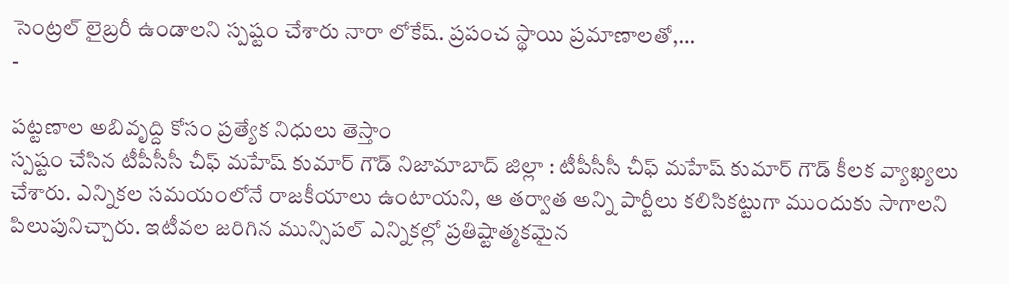సెంట్రల్ లైబ్రరీ ఉండాలని స్పష్టం చేశారు నారా లోకేష్. ప్రపంచ స్థాయి ప్రమాణాలతో,…
-

పట్టణాల అబివృద్ది కోసం ప్రత్యేక నిధులు తెస్తాం
స్పష్టం చేసిన టీపీసీసీ చీఫ్ మహేష్ కుమార్ గౌడ్ నిజామాబాద్ జిల్లా : టీపీసీసీ చీఫ్ మహేష్ కుమార్ గౌడ్ కీలక వ్యాఖ్యలు చేశారు. ఎన్నికల సమయంలోనే రాజకీయాలు ఉంటాయని, ఆ తర్వాత అన్ని పార్టీలు కలిసికట్టుగా ముందుకు సాగాలని పిలుపునిచ్చారు. ఇటీవల జరిగిన మున్సిపల్ ఎన్నికల్లో ప్రతిష్టాత్మకమైన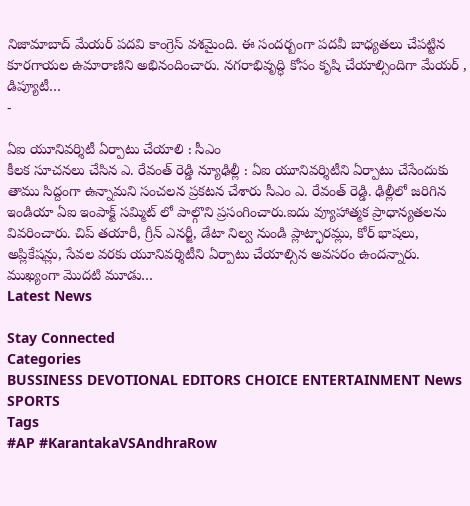నిజామాబాద్ మేయర్ పదవి కాంగ్రెస్ వశమైంది. ఈ సందర్బంగా పదవీ బాధ్యతలు చేపట్టిన కూరగాయల ఉమారాణిని అభినందించారు. నగరాభివృద్ధి కోసం కృషి చేయాల్సిందిగా మేయర్ , డిప్యూటీ…
-

ఏఐ యూనివర్శిటీ ఏర్పాటు చేయాలి : సీఎం
కీలక సూచనలు చేసిన ఎ. రేవంత్ రెడ్డి న్యూఢిల్లీ : ఏఐ యూనివర్శిటీని ఏర్పాటు చేసేందుకు తాము సిద్దంగా ఉన్నామని సంచలన ప్రకటన చేశారు సీఎం ఎ. రేవంత్ రెడ్డి. ఢిల్లీలో జరిగిన ఇండియా ఏఐ ఇంపాక్ట్ సమ్మిట్ లో పాల్గొని ప్రసంగించారు.ఐదు వ్యూహాత్మక ప్రాధాన్యతలను వివరించారు. చిప్ తయారీ, గ్రీన్ ఎనర్జీ, డేటా నిల్వ నుండి ప్లాట్ఫారమ్లు, కోర్ భాషలు, అప్లికేషన్లు, సేవల వరకు యూనివర్శిటీని ఏర్పాటు చేయాల్సిన అవసరం ఉందన్నారు. ముఖ్యంగా మొదటి మూడు…
Latest News

Stay Connected
Categories
BUSSINESS DEVOTIONAL EDITORS CHOICE ENTERTAINMENT News SPORTS
Tags
#AP #KarantakaVSAndhraRow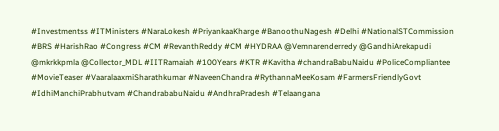#Investmentss #ITMinisters #NaraLokesh #PriyankaaKharge #BanoothuNagesh #Delhi #NationalSTCommission #BRS #HarishRao #Congress #CM #RevanthReddy #CM #HYDRAA @Vemnarenderredy @GandhiArekapudi @mkrkkpmla @Collector_MDL #IITRamaiah #100Years #KTR #Kavitha #chandraBabuNaidu #PoliceCompliantee #MovieTeaser #VaaralaaxmiSharathkumar #NaveenChandra #RythannaMeeKosam #FarmersFriendlyGovt #IdhiManchiPrabhutvam #ChandrababuNaidu #AndhraPradesh #Telaangana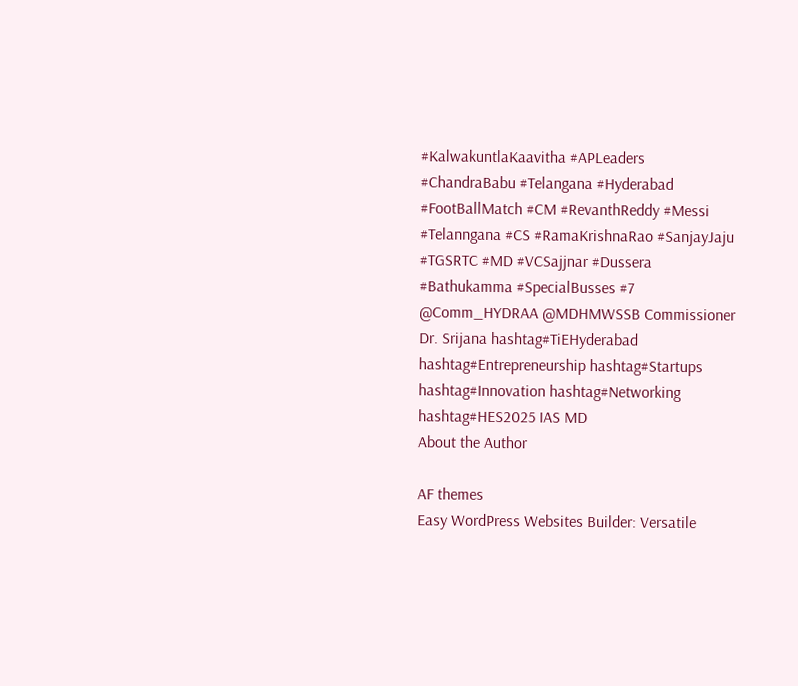#KalwakuntlaKaavitha #APLeaders #ChandraBabu #Telangana #Hyderabad #FootBallMatch #CM #RevanthReddy #Messi #Telanngana #CS #RamaKrishnaRao #SanjayJaju #TGSRTC #MD #VCSajjnar #Dussera #Bathukamma #SpecialBusses #7 @Comm_HYDRAA @MDHMWSSB Commissioner Dr. Srijana hashtag#TiEHyderabad hashtag#Entrepreneurship hashtag#Startups hashtag#Innovation hashtag#Networking hashtag#HES2025 IAS MD
About the Author

AF themes
Easy WordPress Websites Builder: Versatile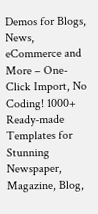Demos for Blogs, News, eCommerce and More – One-Click Import, No Coding! 1000+ Ready-made Templates for Stunning Newspaper, Magazine, Blog,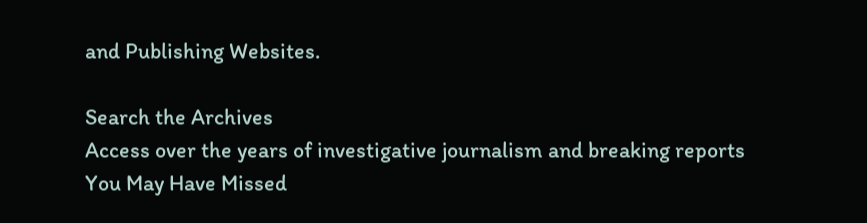and Publishing Websites.

Search the Archives
Access over the years of investigative journalism and breaking reports
You May Have Missed